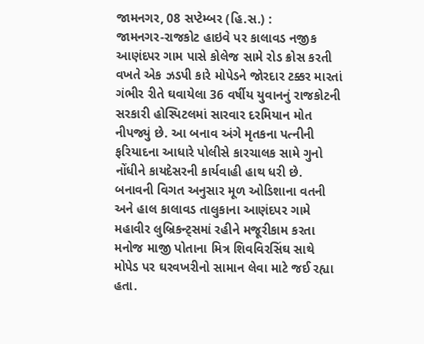જામનગર, 08 સપ્ટેમ્બર (હિ.સ.) :
જામનગર-રાજકોટ હાઇવે પર કાલાવડ નજીક આણંદપર ગામ પાસે કોલેજ સામે રોડ ક્રોસ કરતી વખતે એક ઝડપી કારે મોપેડને જોરદાર ટક્કર મારતાં ગંભીર રીતે ઘવાયેલા 36 વર્ષીય યુવાનનું રાજકોટની સરકારી હોસ્પિટલમાં સારવાર દરમિયાન મોત નીપજ્યું છે. આ બનાવ અંગે મૃતકના પત્નીની ફરિયાદના આધારે પોલીસે કારચાલક સામે ગુનો નોંધીને કાયદેસરની કાર્યવાહી હાથ ધરી છે.
બનાવની વિગત અનુસાર મૂળ ઓડિશાના વતની અને હાલ કાલાવડ તાલુકાના આણંદપર ગામે મહાવીર લુબ્રિકન્ટ્સમાં રહીને મજૂરીકામ કરતા મનોજ માજી પોતાના મિત્ર શિવવિરસિંઘ સાથે મોપેડ પર ઘરવખરીનો સામાન લેવા માટે જઈ રહ્યા હતા.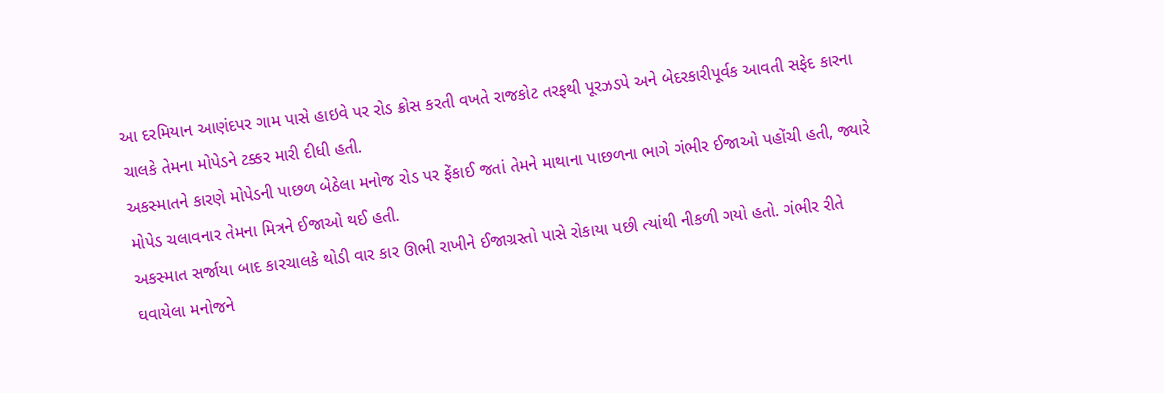આ દરમિયાન આણંદપર ગામ પાસે હાઇવે પર રોડ ક્રોસ કરતી વખતે રાજકોટ તરફથી પૂરઝડપે અને બેદરકારીપૂર્વક આવતી સફેદ કારના ચાલકે તેમના મોપેડને ટક્કર મારી દીધી હતી.
અકસ્માતને કારણે મોપેડની પાછળ બેઠેલા મનોજ રોડ પર ફેંકાઈ જતાં તેમને માથાના પાછળના ભાગે ગંભીર ઈજાઓ પહોંચી હતી, જ્યારે મોપેડ ચલાવનાર તેમના મિત્રને ઈજાઓ થઈ હતી.
અકસ્માત સર્જાયા બાદ કારચાલકે થોડી વાર કાર ઊભી રાખીને ઈજાગ્રસ્તો પાસે રોકાયા પછી ત્યાંથી નીકળી ગયો હતો. ગંભીર રીતે ઘવાયેલા મનોજને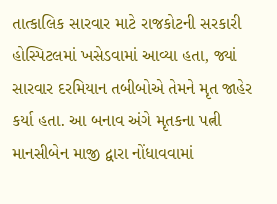તાત્કાલિક સારવાર માટે રાજકોટની સરકારી હોસ્પિટલમાં ખસેડવામાં આવ્યા હતા, જ્યાં સારવાર દરમિયાન તબીબોએ તેમને મૃત જાહેર કર્યા હતા. આ બનાવ અંગે મૃતકના પત્ની માનસીબેન માજી દ્વારા નોંધાવવામાં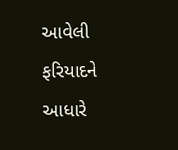આવેલી ફરિયાદને આધારે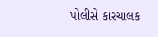પોલીસે કારચાલક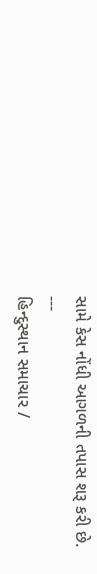સામે કેસ નોંધી આગળની તપાસ શરૂ કરી છે.
---
હિન્દુસ્થાન સમાચાર /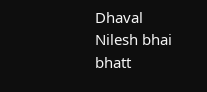Dhaval Nilesh bhai bhatt